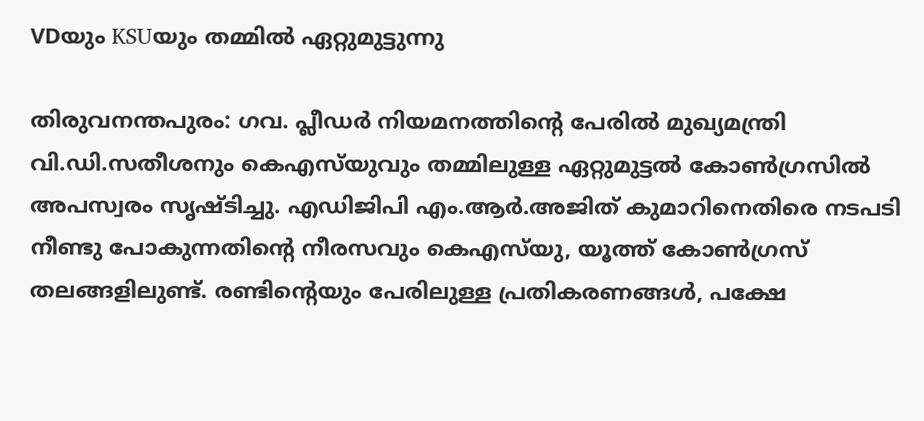VDയും KSUയും തമ്മിൽ ഏറ്റുമുട്ടുന്നു

തിരുവനന്തപുരം: ഗവ. പ്ലീഡർ നിയമനത്തിന്റെ പേരിൽ മുഖ്യമന്ത്രി വി.ഡി.സതീശനും കെഎസ്‌യുവും തമ്മിലുള്ള ഏറ്റുമുട്ടൽ കോൺഗ്രസിൽ അപസ്വരം സൃഷ്ടിച്ചു. എഡിജിപി എം.ആർ.അജിത് കുമാറിനെതിരെ നടപടി നീണ്ടു പോകുന്നതിന്റെ നീരസവും കെഎസ്‌യു, യൂത്ത് കോൺഗ്രസ് തലങ്ങളിലുണ്ട്. രണ്ടിന്റെയും പേരിലുള്ള പ്രതികരണങ്ങൾ, പക്ഷേ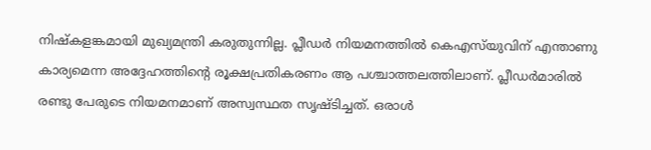നിഷ്കളങ്കമായി മുഖ്യമന്ത്രി കരുതുന്നില്ല. പ്ലീഡർ നിയമനത്തിൽ കെഎസ്‌യുവിന് എന്താണു കാര്യമെന്ന അദ്ദേഹത്തിന്റെ രൂക്ഷപ്രതികരണം ആ പശ്ചാത്തലത്തിലാണ്. പ്ലീഡർമാരിൽ രണ്ടു പേരുടെ നിയമനമാണ് അസ്വസ്ഥത സൃഷ്ടിച്ചത്. ഒരാൾ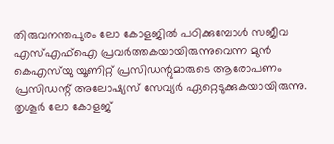തിരുവനന്തപുരം ലോ കോളജിൽ പഠിക്കുമ്പോൾ സജീവ എസ്എഫ്ഐ പ്രവർത്തകയായിരുന്നുവെന്ന മുൻ കെഎസ്‌യു യൂണിറ്റ് പ്രസിഡന്റുമാരുടെ ആരോപണം പ്രസിഡന്റ് അലോഷ്യസ് സേവ്യർ ഏറ്റെടുക്കുകയായിരുന്നു. തൃശൂർ ലോ കോളജ്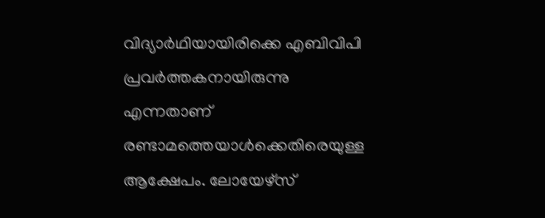വിദ്യാർഥിയായിരിക്കെ എബിവിപി പ്രവർത്തകനായിരുന്നു എന്നതാണ് രണ്ടാമത്തെയാൾക്കെതിരെയുള്ള ആക്ഷേപം. ലോയേഴ്സ്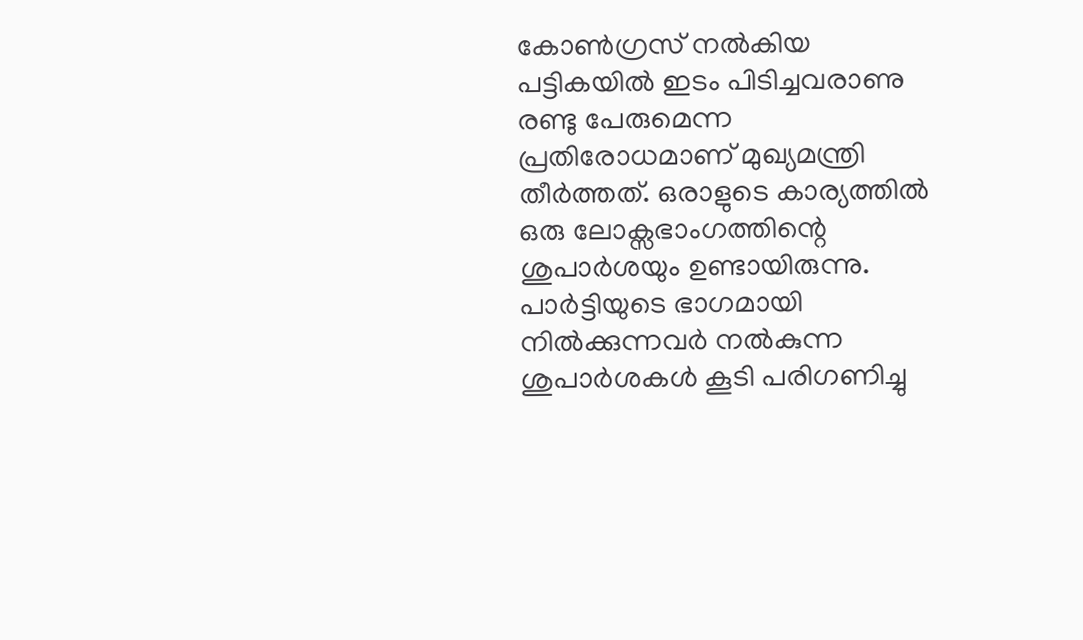കോൺഗ്രസ് നൽകിയ പട്ടികയിൽ ഇടം പിടിച്ചവരാണു രണ്ടു പേരുമെന്ന പ്രതിരോധമാണ് മുഖ്യമന്ത്രി തീർത്തത്. ഒരാളുടെ കാര്യത്തിൽ ഒരു ലോക്സഭാംഗത്തിന്റെ ശുപാർശയും ഉണ്ടായിരുന്നു. പാർട്ടിയുടെ ഭാഗമായി നിൽക്കുന്നവർ നൽ‍കുന്ന ശുപാർശകൾ കൂടി പരിഗണിച്ചു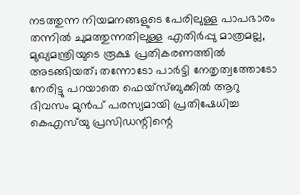നടത്തുന്ന നിയമനങ്ങളുടെ പേരിലുള്ള പാപഭാരം തന്നിൽ ചുമത്തുന്നതിലുള്ള എതിർപ്പു മാത്രമല്ല, മുഖ്യമന്ത്രിയുടെ രൂക്ഷ പ്രതികരണത്തിൽ അടങ്ങിയത്; തന്നോടോ പാർട്ടി നേതൃത്വത്തോടോ നേരിട്ടു പറയാതെ ഫെയ്സ്ബുക്കിൽ ആറു ദിവസം മുൻപ് പരസ്യമായി പ്രതിഷേധിച്ച കെഎസ്‌യു പ്രസിഡന്റിന്റെ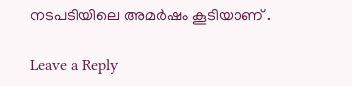നടപടിയിലെ അമർഷം കൂടിയാണ് .

Leave a Reply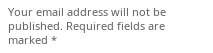Your email address will not be published. Required fields are marked *